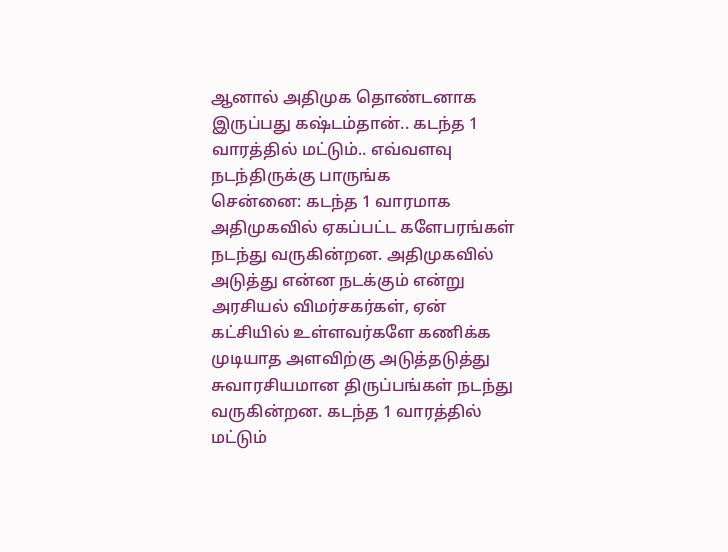ஆனால் அதிமுக தொண்டனாக இருப்பது கஷ்டம்தான்.. கடந்த 1 வாரத்தில் மட்டும்.. எவ்வளவு நடந்திருக்கு பாருங்க
சென்னை: கடந்த 1 வாரமாக அதிமுகவில் ஏகப்பட்ட களேபரங்கள் நடந்து வருகின்றன. அதிமுகவில் அடுத்து என்ன நடக்கும் என்று அரசியல் விமர்சகர்கள், ஏன் கட்சியில் உள்ளவர்களே கணிக்க முடியாத அளவிற்கு அடுத்தடுத்து சுவாரசியமான திருப்பங்கள் நடந்து வருகின்றன. கடந்த 1 வாரத்தில் மட்டும்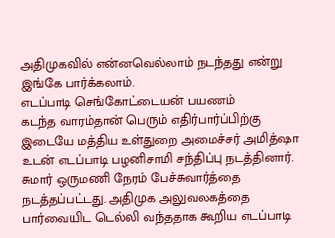அதிமுகவில் என்னவெல்லாம் நடந்தது என்று இங்கே பார்க்கலாம்.
எடப்பாடி செங்கோட்டையன் பயணம்
கடந்த வாரம்தான் பெரும் எதிர்பார்ப்பிற்கு இடையே மத்திய உள்துறை அமைச்சர் அமித்ஷா உடன் எடப்பாடி பழனிசாமி சந்திப்பு நடத்தினார். சுமார் ஒருமணி நேரம் பேச்சுவார்த்தை நடத்தப்பட்டது. அதிமுக அலுவலகத்தை பார்வையிட டெல்லி வந்ததாக கூறிய எடப்பாடி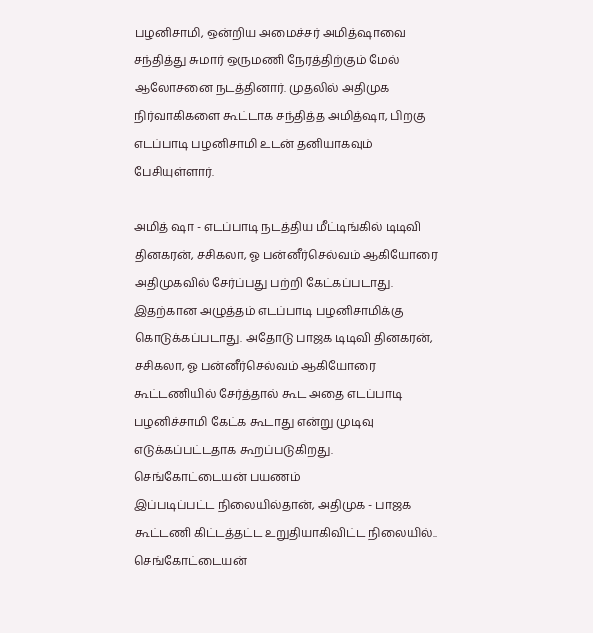பழனிசாமி, ஒன்றிய அமைச்சர் அமித்ஷாவை சந்தித்து சுமார் ஒருமணி நேரத்திற்கும் மேல் ஆலோசனை நடத்தினார். முதலில் அதிமுக நிர்வாகிகளை கூட்டாக சந்தித்த அமித்ஷா, பிறகு எடப்பாடி பழனிசாமி உடன் தனியாகவும் பேசியுள்ளார்.

அமித் ஷா - எடப்பாடி நடத்திய மீட்டிங்கில் டிடிவி தினகரன், சசிகலா, ஓ பன்னீர்செல்வம் ஆகியோரை அதிமுகவில் சேர்ப்பது பற்றி கேட்கப்படாது. இதற்கான அழுத்தம் எடப்பாடி பழனிசாமிக்கு கொடுக்கப்படாது. அதோடு பாஜக டிடிவி தினகரன், சசிகலா, ஓ பன்னீர்செல்வம் ஆகியோரை கூட்டணியில் சேர்த்தால் கூட அதை எடப்பாடி பழனிச்சாமி கேட்க கூடாது என்று முடிவு எடுக்கப்பட்டதாக கூறப்படுகிறது.
செங்கோட்டையன் பயணம்
இப்படிப்பட்ட நிலையில்தான், அதிமுக - பாஜக கூட்டணி கிட்டத்தட்ட உறுதியாகிவிட்ட நிலையில்.. செங்கோட்டையன்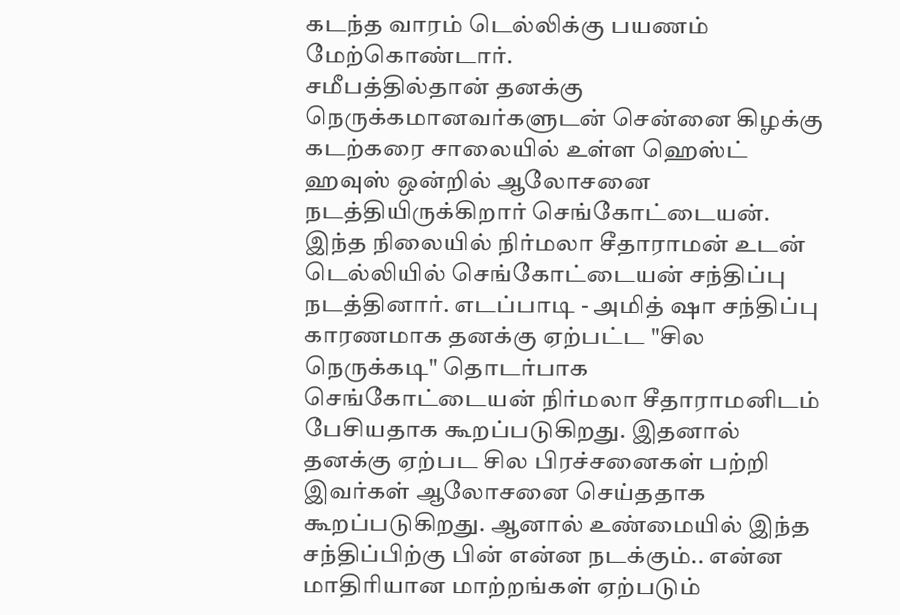கடந்த வாரம் டெல்லிக்கு பயணம் மேற்கொண்டார்.
சமீபத்தில்தான் தனக்கு நெருக்கமானவர்களுடன் சென்னை கிழக்கு கடற்கரை சாலையில் உள்ள ஹெஸ்ட் ஹவுஸ் ஒன்றில் ஆலோசனை நடத்தியிருக்கிறார் செங்கோட்டையன். இந்த நிலையில் நிர்மலா சீதாராமன் உடன் டெல்லியில் செங்கோட்டையன் சந்திப்பு நடத்தினார். எடப்பாடி - அமித் ஷா சந்திப்பு காரணமாக தனக்கு ஏற்பட்ட "சில நெருக்கடி" தொடர்பாக செங்கோட்டையன் நிர்மலா சீதாராமனிடம் பேசியதாக கூறப்படுகிறது. இதனால் தனக்கு ஏற்பட சில பிரச்சனைகள் பற்றி இவர்கள் ஆலோசனை செய்ததாக கூறப்படுகிறது. ஆனால் உண்மையில் இந்த சந்திப்பிற்கு பின் என்ன நடக்கும்.. என்ன மாதிரியான மாற்றங்கள் ஏற்படும்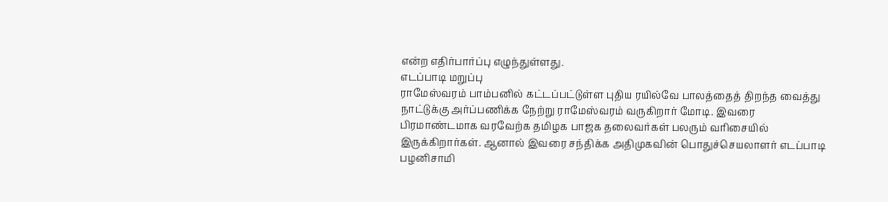என்ற எதிர்பார்ப்பு எழுந்துள்ளது.
எடப்பாடி மறுப்பு
ராமேஸ்வரம் பாம்பனில் கட்டப்பட்டுள்ள புதிய ரயில்வே பாலத்தைத் திறந்த வைத்து நாட்டுக்கு அர்ப்பணிக்க நேற்று ராமேஸ்வரம் வருகிறார் மோடி. இவரை பிரமாண்டமாக வரவேற்க தமிழக பாஜக தலைவர்கள் பலரும் வரிசையில் இருக்கிறார்கள். ஆனால் இவரை சந்திக்க அதிமுகவின் பொதுச்செயலாளர் எடப்பாடி பழனிசாமி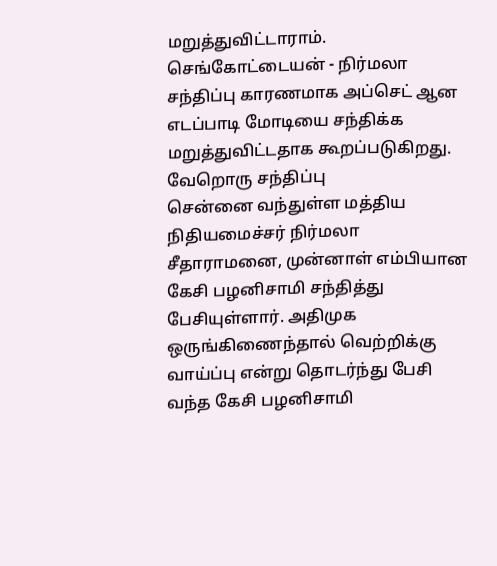மறுத்துவிட்டாராம். செங்கோட்டையன் - நிர்மலா சந்திப்பு காரணமாக அப்செட் ஆன எடப்பாடி மோடியை சந்திக்க மறுத்துவிட்டதாக கூறப்படுகிறது.
வேறொரு சந்திப்பு
சென்னை வந்துள்ள மத்திய நிதியமைச்சர் நிர்மலா சீதாராமனை, முன்னாள் எம்பியான கேசி பழனிசாமி சந்தித்து பேசியுள்ளார். அதிமுக ஒருங்கிணைந்தால் வெற்றிக்கு வாய்ப்பு என்று தொடர்ந்து பேசி வந்த கேசி பழனிசாமி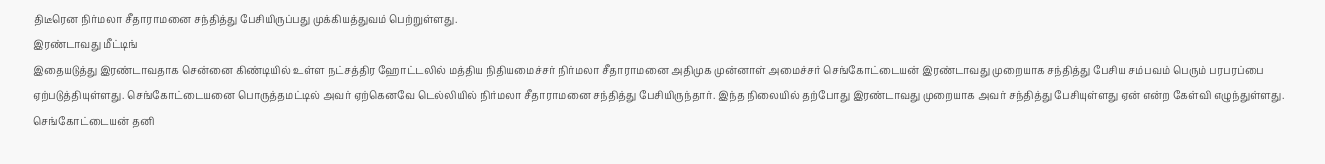திடீரென நிர்மலா சீதாராமனை சந்தித்து பேசியிருப்பது முக்கியத்துவம் பெற்றுள்ளது.
இரண்டாவது மீட்டிங்
இதையடுத்து இரண்டாவதாக சென்னை கிண்டியில் உள்ள நட்சத்திர ஹோட்டலில் மத்திய நிதியமைச்சர் நிர்மலா சீதாராமனை அதிமுக முன்னாள் அமைச்சர் செங்கோட்டையன் இரண்டாவது முறையாக சந்தித்து பேசிய சம்பவம் பெரும் பரபரப்பை ஏற்படுத்தியுள்ளது. செங்கோட்டையனை பொருத்தமட்டில் அவர் ஏற்கெனவே டெல்லியில் நிர்மலா சீதாராமனை சந்தித்து பேசியிருந்தார். இந்த நிலையில் தற்போது இரண்டாவது முறையாக அவர் சந்தித்து பேசியுள்ளது ஏன் என்ற கேள்வி எழுந்துள்ளது.
செங்கோட்டையன் தனி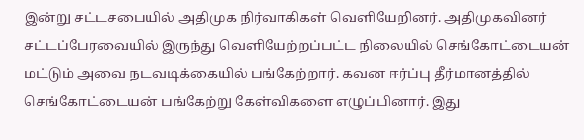இன்று சட்டசபையில் அதிமுக நிர்வாகிகள் வெளியேறினர். அதிமுகவினர் சட்டப்பேரவையில் இருந்து வெளியேற்றப்பட்ட நிலையில் செங்கோட்டையன் மட்டும் அவை நடவடிக்கையில் பங்கேற்றார். கவன ஈர்ப்பு தீர்மானத்தில் செங்கோட்டையன் பங்கேற்று கேள்விகளை எழுப்பினார். இது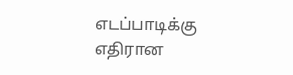எடப்பாடிக்கு எதிரான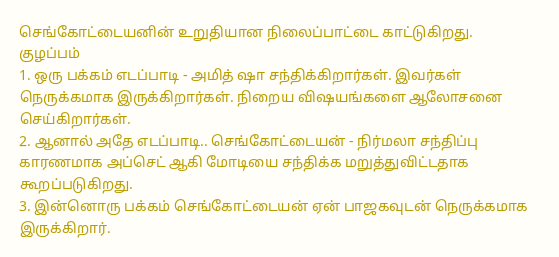செங்கோட்டையனின் உறுதியான நிலைப்பாட்டை காட்டுகிறது.
குழப்பம்
1. ஒரு பக்கம் எடப்பாடி - அமித் ஷா சந்திக்கிறார்கள். இவர்கள் நெருக்கமாக இருக்கிறார்கள். நிறைய விஷயங்களை ஆலோசனை செய்கிறார்கள்.
2. ஆனால் அதே எடப்பாடி.. செங்கோட்டையன் - நிர்மலா சந்திப்பு காரணமாக அப்செட் ஆகி மோடியை சந்திக்க மறுத்துவிட்டதாக கூறப்படுகிறது.
3. இன்னொரு பக்கம் செங்கோட்டையன் ஏன் பாஜகவுடன் நெருக்கமாக இருக்கிறார்.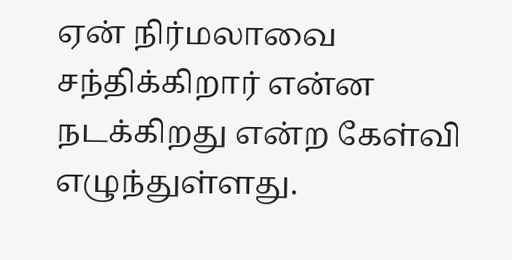ஏன் நிர்மலாவை சந்திக்கிறார் என்ன நடக்கிறது என்ற கேள்வி எழுந்துள்ளது.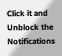Click it and Unblock the Notifications